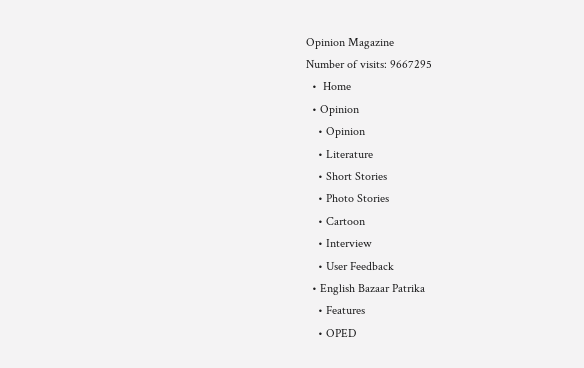Opinion Magazine
Number of visits: 9667295
  •  Home
  • Opinion
    • Opinion
    • Literature
    • Short Stories
    • Photo Stories
    • Cartoon
    • Interview
    • User Feedback
  • English Bazaar Patrika
    • Features
    • OPED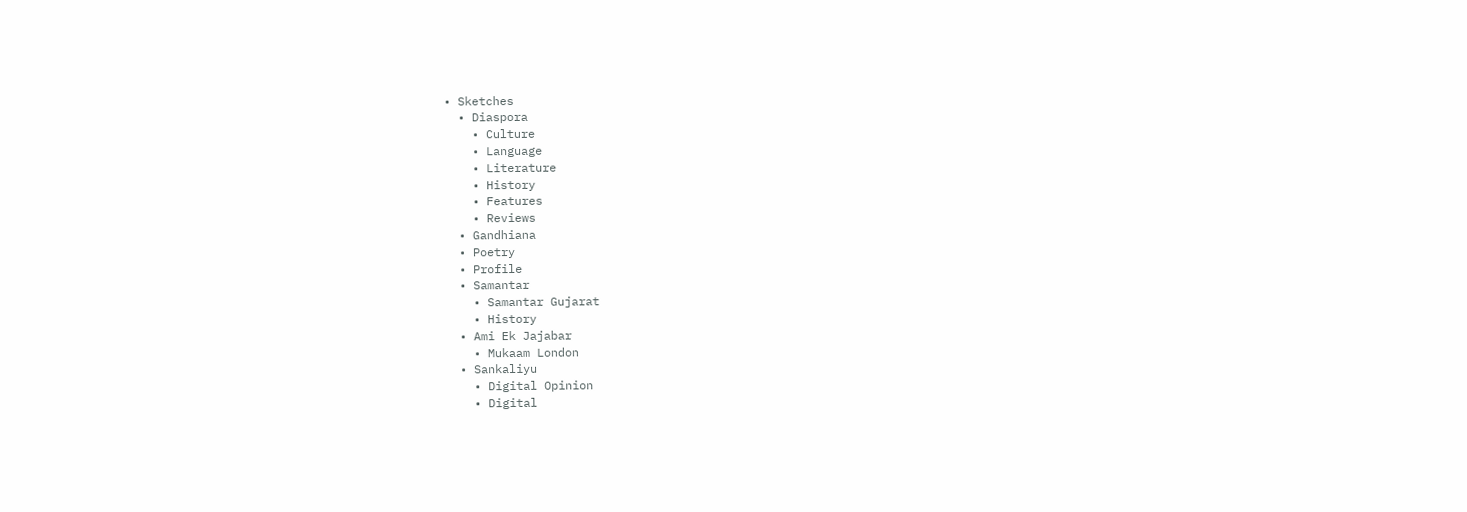• Sketches
  • Diaspora
    • Culture
    • Language
    • Literature
    • History
    • Features
    • Reviews
  • Gandhiana
  • Poetry
  • Profile
  • Samantar
    • Samantar Gujarat
    • History
  • Ami Ek Jajabar
    • Mukaam London
  • Sankaliyu
    • Digital Opinion
    • Digital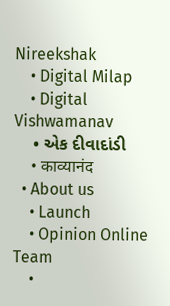Nireekshak
    • Digital Milap
    • Digital Vishwamanav
    • એક દીવાદાંડી
    • काव्यानंद
  • About us
    • Launch
    • Opinion Online Team
    •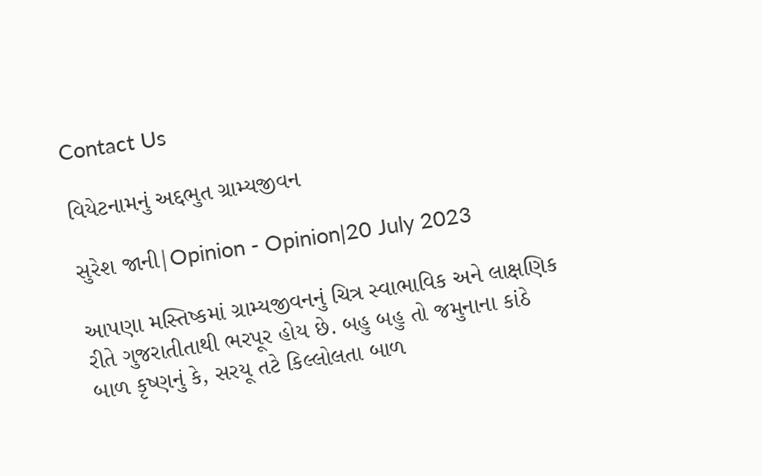Contact Us

વિયેટનામનું અદ્દભુત ગ્રામ્યજીવન

સુરેશ જાની|Opinion - Opinion|20 July 2023

આપણા મસ્તિષ્કમાં ગ્રામ્યજીવનનું ચિત્ર સ્વાભાવિક અને લાક્ષણિક રીતે ગુજરાતીતાથી ભરપૂર હોય છે. બહુ બહુ તો જમુનાના કાંઠે બાળ કૃષ્ણનું કે, સરયૂ તટે કિલ્લોલતા બાળ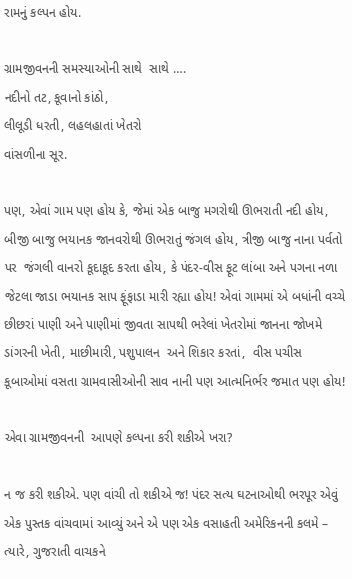રામનું કલ્પન હોય.

ગ્રામજીવનની સમસ્યાઓની સાથે  સાથે ….
નદીનો તટ, કૂવાનો કાંઠો,
લીલૂડી ધરતી, લહલહાતાં ખેતરો
વાંસળીના સૂર.

પણ, એવાં ગામ પણ હોય કે, જેમાં એક બાજુ મગરોથી ઊભરાતી નદી હોય, બીજી બાજુ ભયાનક જાનવરોથી ઊભરાતું જંગલ હોય, ત્રીજી બાજુ નાના પર્વતો પર  જંગલી વાનરો કૂદાકૂદ કરતા હોય, કે પંદર-વીસ ફૂટ લાંબા અને પગના નળા જેટલા જાડા ભયાનક સાપ ફૂંફાડા મારી રહ્યા હોય! એવાં ગામમાં એ બધાંની વચ્ચે છીછરાં પાણી અને પાણીમાં જીવતા સાપથી ભરેલાં ખેતરોમાં જાનના જોખમે ડાંગરની ખેતી, માછીમારી, પશુપાલન  અને શિકાર કરતાં,  વીસ પચીસ કૂબાઓમાં વસતા ગ્રામવાસીઓની સાવ નાની પણ આત્મનિર્ભર જમાત પણ હોય!

એવા ગ્રામજીવનની  આપણે કલ્પના કરી શકીએ ખરા?

ન જ કરી શકીએ. પણ વાંચી તો શકીએ જ! પંદર સત્ય ઘટનાઓથી ભરપૂર એવું એક પુસ્તક વાંચવામાં આવ્યું અને એ પણ એક વસાહતી અમેરિકનની કલમે – ત્યારે, ગુજરાતી વાચકને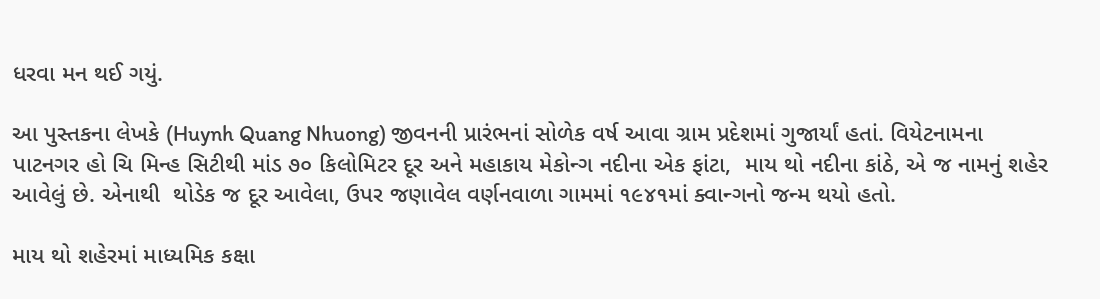ધરવા મન થઈ ગયું.

આ પુસ્તકના લેખકે (Huynh Quang Nhuong) જીવનની પ્રારંભનાં સોળેક વર્ષ આવા ગ્રામ પ્રદેશમાં ગુજાર્યાં હતાં. વિયેટનામના પાટનગર હો ચિ મિન્હ સિટીથી માંડ ૭૦ કિલોમિટર દૂર અને મહાકાય મેકોન્ગ નદીના એક ફાંટા,  માય થો નદીના કાંઠે, એ જ નામનું શહેર આવેલું છે. એનાથી  થોડેક જ દૂર આવેલા, ઉપર જણાવેલ વર્ણનવાળા ગામમાં ૧૯૪૧માં ક્વાન્ગનો જન્મ થયો હતો.

માય થો શહેરમાં માધ્યમિક કક્ષા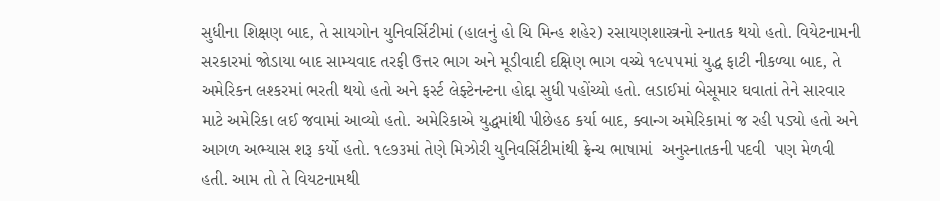સુધીના શિક્ષણ બાદ, તે સાયગોન યુનિવર્સિટીમાં (હાલનું હો ચિ મિન્હ શહેર) રસાયણશાસ્ત્રનો સ્નાતક થયો હતો. વિયેટનામની સરકારમાં જોડાયા બાદ સામ્યવાદ તરફી ઉત્તર ભાગ અને મૂડીવાદી દક્ષિણ ભાગ વચ્ચે ૧૯૫૫માં યુદ્ધ ફાટી નીકળ્યા બાદ, તે અમેરિકન લશ્કરમાં ભરતી થયો હતો અને ફર્સ્ટ લેફ્ટેનન્ટના હોદ્દા સુધી પહોંચ્યો હતો. લડાઈમાં બેસૂમાર ઘવાતાં તેને સારવાર માટે અમેરિકા લઈ જવામાં આવ્યો હતો. અમેરિકાએ યુદ્ધમાંથી પીછેહઠ કર્યા બાદ, ક્વાન્ગ અમેરિકામાં જ રહી પડ્યો હતો અને આગળ અભ્યાસ શરૂ કર્યો હતો. ૧૯૭૩માં તેણે મિઝોરી યુનિવર્સિટીમાંથી ફ્રેન્ચ ભાષામાં  અનુસ્નાતકની પદવી  પણ મેળવી હતી. આમ તો તે વિયટનામથી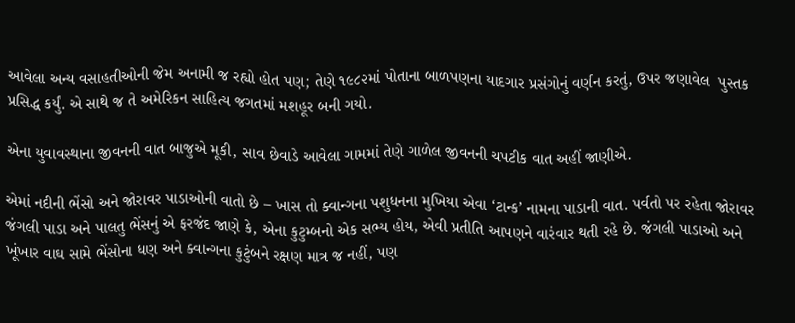આવેલા અન્ય વસાહતીઓની જેમ અનામી જ રહ્યો હોત પણ; તેણે ૧૯૮૨માં પોતાના બાળપણના યાદગાર પ્રસંગોનું વર્ણન કરતું, ઉપર જણાવેલ  પુસ્તક પ્રસિદ્ધ કર્યું. એ સાથે જ તે અમેરિકન સાહિત્ય જગતમાં મશહૂર બની ગયો.

એના યુવાવસ્થાના જીવનની વાત બાજુએ મૂકી, સાવ છેવાડે આવેલા ગામમાં તેણે ગાળેલ જીવનની ચપટીક વાત અહીં જાણીએ.

એમાં નદીની ભેંસો અને જોરાવર પાડાઓની વાતો છે – ખાસ તો ક્વાન્ગના પશુધનના મુખિયા એવા ‘ટાન્ક’ નામના પાડાની વાત. પર્વતો પર રહેતા જોરાવર જંગલી પાડા અને પાલતુ ભેંસનું એ ફરજંદ જાણે કે, એના કુટુમ્બનો એક સભ્ય હોય, એવી પ્રતીતિ આપણને વારંવાર થતી રહે છે. જંગલી પાડાઓ અને ખૂંખાર વાઘ સામે ભેંસોના ધણ અને ક્વાન્ગના કુટુંબને રક્ષણ માત્ર જ નહીં, પણ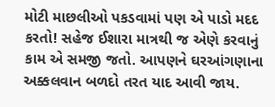મોટી માછલીઓ પકડવામાં પણ એ પાડો મદદ કરતો! સહેજ ઈશારા માત્રથી જ એણે કરવાનું કામ એ સમજી જતો. આપણને ઘરઆંગણાના અક્કલવાન બળદો તરત યાદ આવી જાય.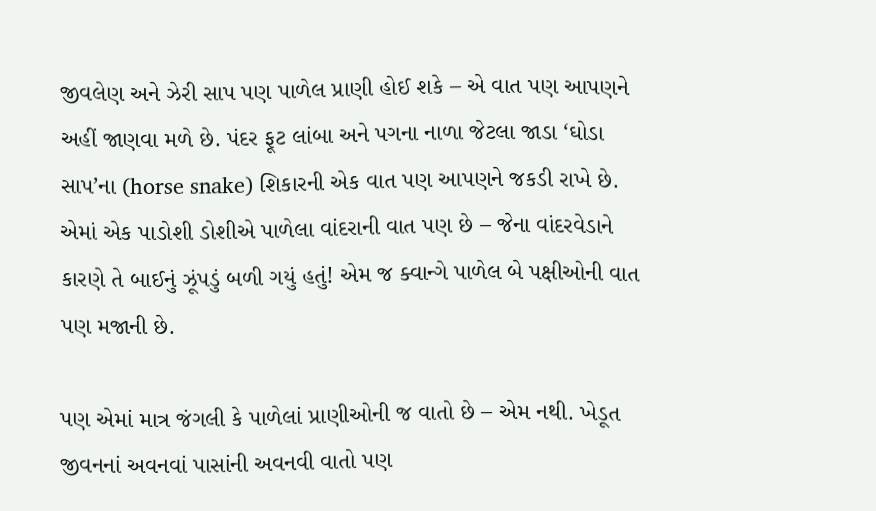જીવલેણ અને ઝેરી સાપ પણ પાળેલ પ્રાણી હોઈ શકે – એ વાત પણ આપણને અહીં જાણવા મળે છે. પંદર ફૂટ લાંબા અને પગના નાળા જેટલા જાડા ‘ઘોડા સાપ’ના (horse snake) શિકારની એક વાત પણ આપણને જકડી રાખે છે. એમાં એક પાડોશી ડોશીએ પાળેલા વાંદરાની વાત પણ છે – જેના વાંદરવેડાને કારણે તે બાઈનું ઝૂંપડું બળી ગયું હતું! એમ જ ક્વાન્ગે પાળેલ બે પક્ષીઓની વાત પણ મજાની છે.

પણ એમાં માત્ર જંગલી કે પાળેલાં પ્રાણીઓની જ વાતો છે – એમ નથી. ખેડૂત જીવનનાં અવનવાં પાસાંની અવનવી વાતો પણ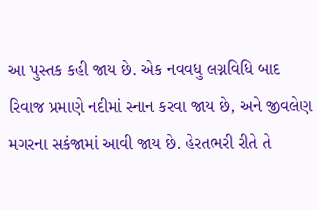આ પુસ્તક કહી જાય છે. એક નવવધુ લગ્નવિધિ બાદ રિવાજ પ્રમાણે નદીમાં સ્નાન કરવા જાય છે, અને જીવલેણ મગરના સકંજામાં આવી જાય છે. હેરતભરી રીતે તે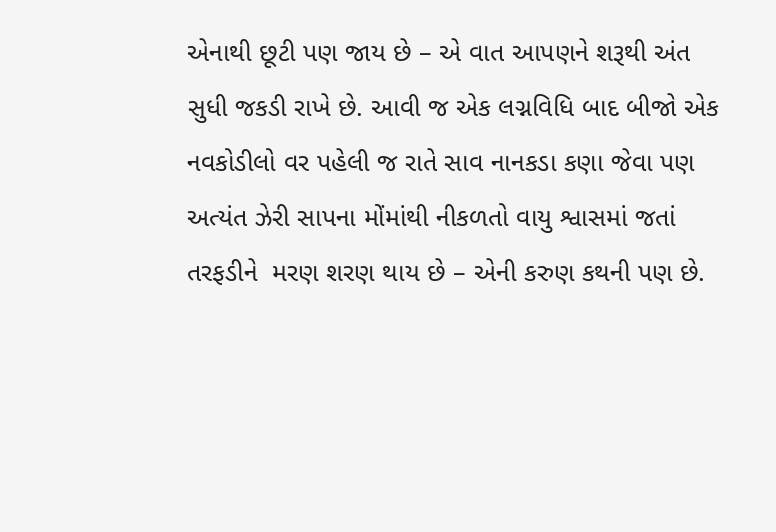એનાથી છૂટી પણ જાય છે – એ વાત આપણને શરૂથી અંત સુધી જકડી રાખે છે. આવી જ એક લગ્નવિધિ બાદ બીજો એક નવકોડીલો વર પહેલી જ રાતે સાવ નાનકડા કણા જેવા પણ અત્યંત ઝેરી સાપના મોંમાંથી નીકળતો વાયુ શ્વાસમાં જતાં તરફડીને  મરણ શરણ થાય છે – એની કરુણ કથની પણ છે.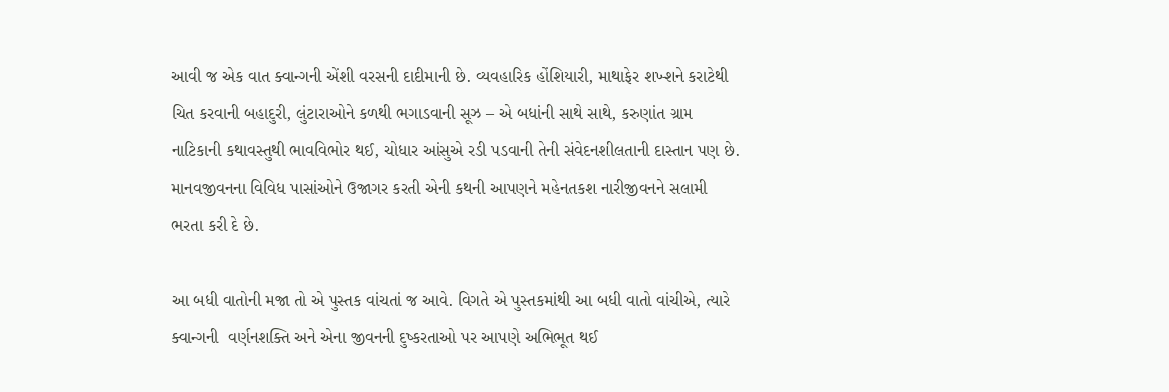આવી જ એક વાત ક્વાન્ગની એંશી વરસની દાદીમાની છે. વ્યવહારિક હોંશિયારી, માથાફેર શખ્શને કરાટેથી ચિત કરવાની બહાદુરી, લુંટારાઓને કળથી ભગાડવાની સૂઝ – એ બધાંની સાથે સાથે, કરુણાંત ગ્રામ નાટિકાની કથાવસ્તુથી ભાવવિભોર થઈ, ચોધાર આંસુએ રડી પડવાની તેની સંવેદનશીલતાની દાસ્તાન પણ છે. માનવજીવનના વિવિધ પાસાંઓને ઉજાગર કરતી એની કથની આપણને મહેનતકશ નારીજીવનને સલામી ભરતા કરી દે છે.

આ બધી વાતોની મજા તો એ પુસ્તક વાંચતાં જ આવે. વિગતે એ પુસ્તકમાંથી આ બધી વાતો વાંચીએ, ત્યારે ક્વાન્ગની  વર્ણનશક્તિ અને એના જીવનની દુષ્કરતાઓ પર આપણે અભિભૂત થઈ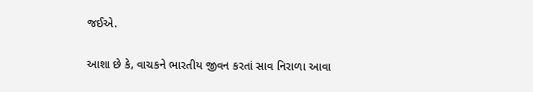જઈએ.

આશા છે કે, વાચકને ભારતીય જીવન કરતાં સાવ નિરાળા આવા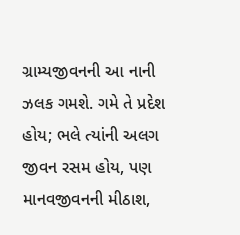ગ્રામ્યજીવનની આ નાની ઝલક ગમશે. ગમે તે પ્રદેશ હોય; ભલે ત્યાંની અલગ જીવન રસમ હોય, પણ માનવજીવનની મીઠાશ,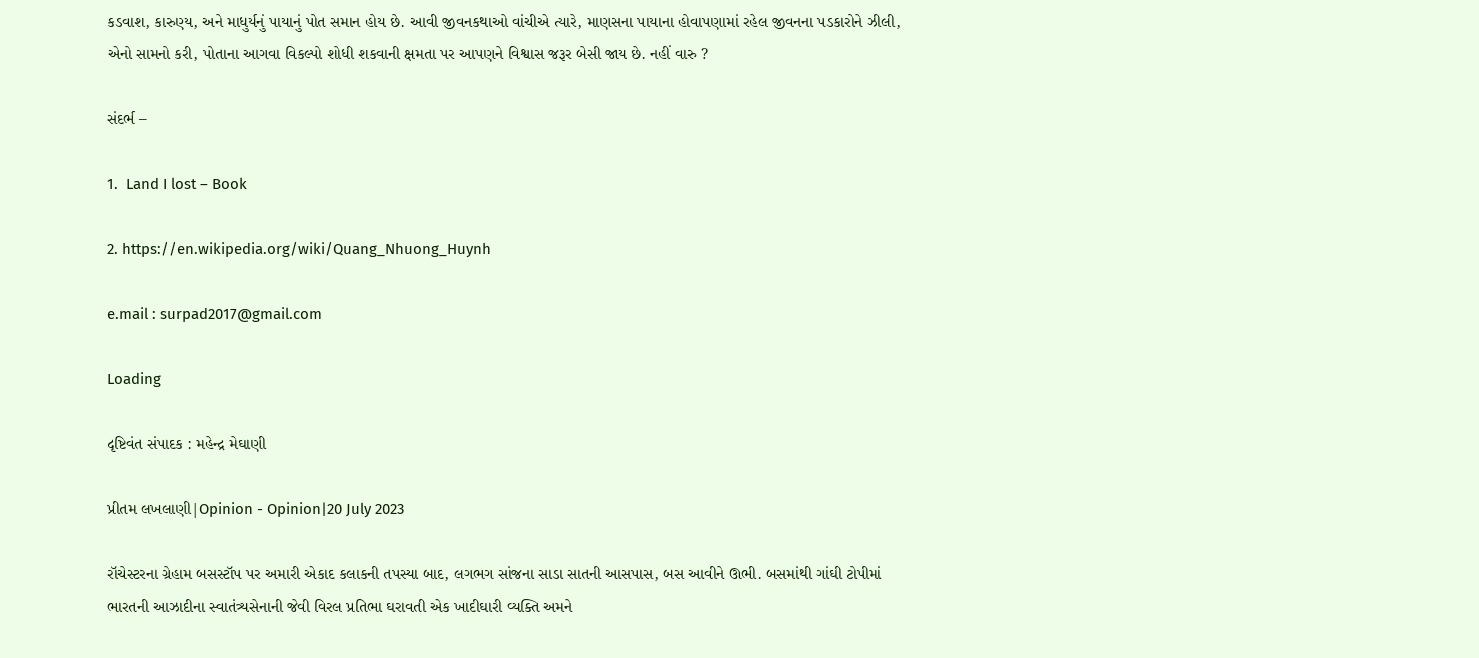કડવાશ, કારુણ્ય, અને માધુર્યનું પાયાનું પોત સમાન હોય છે. આવી જીવનકથાઓ વાંચીએ ત્યારે, માણસના પાયાના હોવાપણામાં રહેલ જીવનના પડકારોને ઝીલી, એનો સામનો કરી, પોતાના આગવા વિકલ્પો શોધી શકવાની ક્ષમતા પર આપણને વિશ્વાસ જરૂર બેસી જાય છે. નહીં વારુ ?

સંદર્ભ –

1.  Land I lost – Book

2. https://en.wikipedia.org/wiki/Quang_Nhuong_Huynh

e.mail : surpad2017@gmail.com

Loading

દૃષ્ટિવંત સંપાદક : મહેન્દ્ર મેઘાણી

પ્રીતમ લખલાણી|Opinion - Opinion|20 July 2023

રૉચેસ્ટરના ગ્રેહામ બસસ્ટૉપ પર અમારી એકાદ કલાકની તપસ્યા બાદ, લગભગ સાંજના સાડા સાતની આસપાસ, બસ આવીને ઊભી. બસમાંથી ગાંઘી ટોપીમાં ભારતની આઝાદીના સ્વાતંત્ર્યસેનાની જેવી વિરલ પ્રતિભા ઘરાવતી એક ખાદીઘારી વ્યક્તિ અમને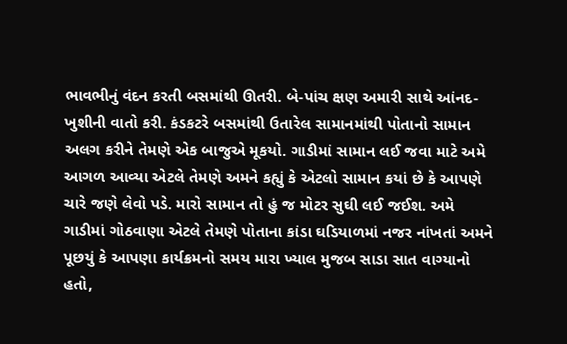ભાવભીનું વંદન કરતી બસમાંથી ઊતરી. બે-પાંચ ક્ષણ અમારી સાથે આંનદ-ખુશીની વાતો કરી. કંડકટરે બસમાંથી ઉતારેલ સામાનમાંથી પોતાનો સામાન અલગ કરીને તેમણે એક બાજુએ મૂકયો. ગાડીમાં સામાન લઈ જવા માટે અમે આગળ આવ્યા એટલે તેમણે અમને કહ્યું કે એટલો સામાન કયાં છે કે આપણે ચારે જણે લેવો પડે. મારો સામાન તો હું જ મોટર સુઘી લઈ જઈશ. અમે ગાડીમાં ગોઠવાણા એટલે તેમણે પોતાના કાંડા ઘડિયાળમાં નજર નાંખતાં અમને પૂછયું કે આપણા કાર્યક્રમનો સમય મારા ખ્યાલ મુજબ સાડા સાત વાગ્યાનો હતો,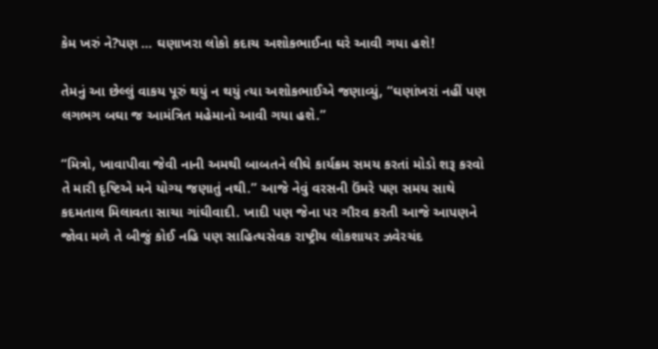કેમ ખરું ને?પણ … ઘણાખરા લોકો કદાચ અશોકભાઈના ઘરે આવી ગયા હશે!

તેમનું આ છેલ્લું વાકય પૂરું થયું ન થયું ત્યા અશોકભાઈએ જણાવ્યું, “ઘણાંખરાં નહીં પણ લગભગ બઘા જ આમંત્રિત મહેમાનો આવી ગયા હશે.”

“મિત્રો, ખાવાપીવા જેવી નાની અમથી બાબતને લીઘે કાર્યક્રમ સમય કરતાં મોડો શરૂ કરવો તે મારી દૃષ્ટિએ મને યોગ્ય જણાતું નથી.” આજે નેવું વરસની ઉંમરે પણ સમય સાથે કદમતાલ મિલાવતા સાચા ગાંઘીવાદી. ખાદી પણ જેના પર ગૌરવ કરતી આજે આપણને જોવા મળે તે બીજું કોઈ નહિ પણ સાહિત્યસેવક રાષ્ટ્રીય લોકશાયર ઝવેરચંદ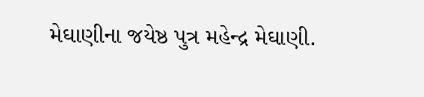મેઘાણીના જયેષ્ઠ પુત્ર મહેન્દ્ર મેઘાણી.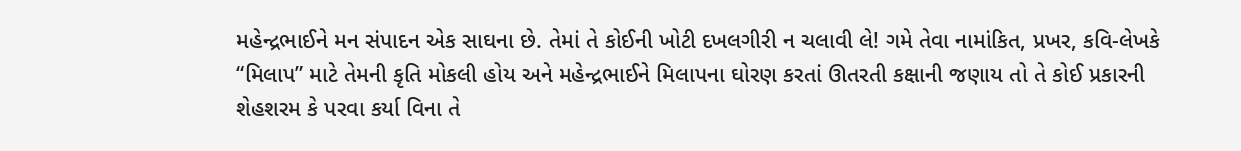મહેન્દ્રભાઈને મન સંપાદન એક સાઘના છે. તેમાં તે કોઈની ખોટી દખલગીરી ન ચલાવી લે! ગમે તેવા નામાંકિત, પ્રખર, કવિ-લેખકે “મિલાપ” માટે તેમની કૃતિ મોકલી હોય અને મહેન્દ્રભાઈને મિલાપના ઘોરણ કરતાં ઊતરતી કક્ષાની જણાય તો તે કોઈ પ્રકારની શેહશરમ કે પરવા કર્યા વિના તે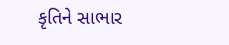કૃતિને સાભાર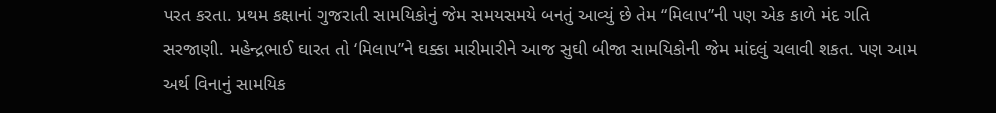પરત કરતા. પ્રથમ કક્ષાનાં ગુજરાતી સામયિકોનું જેમ સમયસમયે બનતું આવ્યું છે તેમ “મિલાપ”ની પણ એક કાળે મંદ ગતિ સરજાણી. મહેન્દ્રભાઈ ઘારત તો ‘મિલાપ”ને ઘક્કા મારીમારીને આજ સુઘી બીજા સામયિકોની જેમ માંદલું ચલાવી શકત. પણ આમ અર્થ વિનાનું સામયિક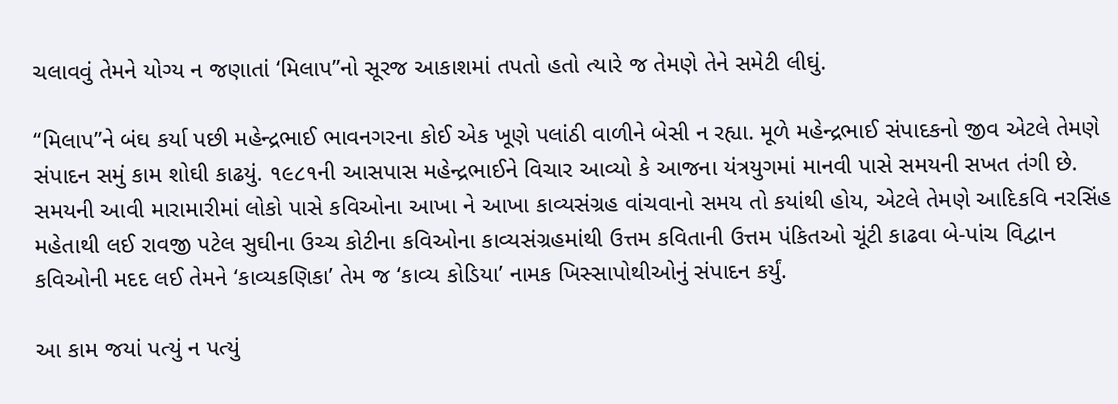ચલાવવું તેમને યોગ્ય ન જણાતાં ‘મિલાપ”નો સૂરજ આકાશમાં તપતો હતો ત્યારે જ તેમણે તેને સમેટી લીઘું.

“મિલાપ”ને બંઘ કર્યા પછી મહેન્દ્રભાઈ ભાવનગરના કોઈ એક ખૂણે પલાંઠી વાળીને બેસી ન રહ્યા. મૂળે મહેન્દ્રભાઈ સંપાદકનો જીવ એટલે તેમણે સંપાદન સમું કામ શોઘી કાઢયું. ૧૯૮૧ની આસપાસ મહેન્દ્રભાઈને વિચાર આવ્યો કે આજના યંત્રયુગમાં માનવી પાસે સમયની સખત તંગી છે. સમયની આવી મારામારીમાં લોકો પાસે કવિઓના આખા ને આખા કાવ્યસંગ્રહ વાંચવાનો સમય તો કયાંથી હોય, એટલે તેમણે આદિકવિ નરસિંહ મહેતાથી લઈ રાવજી પટેલ સુઘીના ઉચ્ચ કોટીના કવિઓના કાવ્યસંગ્રહમાંથી ઉત્તમ કવિતાની ઉત્તમ પંકિતઓ ચૂંટી કાઢવા બે-પાંચ વિદ્વાન કવિઓની મદદ લઈ તેમને ‘કાવ્યકણિકા’ તેમ જ ‘કાવ્ય કોડિયા’ નામક ખિસ્સાપોથીઓનું સંપાદન કર્યું.

આ કામ જયાં પત્યું ન પત્યું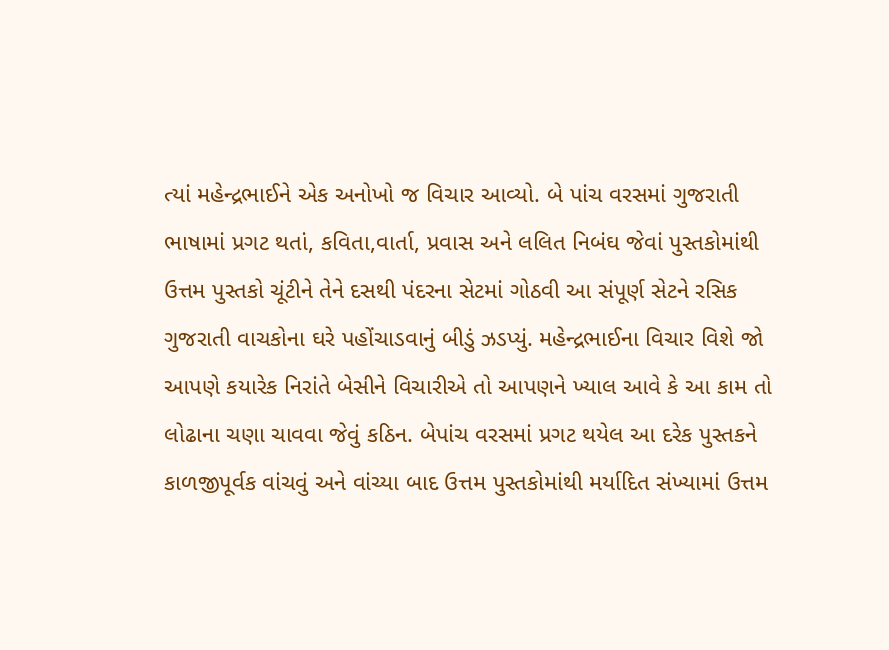ત્યાં મહેન્દ્રભાઈને એક અનોખો જ વિચાર આવ્યો. બે પાંચ વરસમાં ગુજરાતી ભાષામાં પ્રગટ થતાં, કવિતા,વાર્તા, પ્રવાસ અને લલિત નિબંઘ જેવાં પુસ્તકોમાંથી ઉત્તમ પુસ્તકો ચૂંટીને તેને દસથી પંદરના સેટમાં ગોઠવી આ સંપૂર્ણ સેટને રસિક ગુજરાતી વાચકોના ઘરે પહોંચાડવાનું બીડું ઝડપ્યું. મહેન્દ્રભાઈના વિચાર વિશે જો આપણે કયારેક નિરાંતે બેસીને વિચારીએ તો આપણને ખ્યાલ આવે કે આ કામ તો લોઢાના ચણા ચાવવા જેવું કઠિન. બેપાંચ વરસમાં પ્રગટ થયેલ આ દરેક પુસ્તકને કાળજીપૂર્વક વાંચવું અને વાંચ્યા બાદ ઉત્તમ પુસ્તકોમાંથી મર્યાદિત સંખ્યામાં ઉત્તમ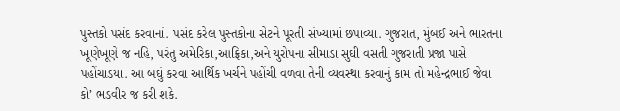પુસ્તકો પસંદ કરવાનાં. પસંદ કરેલ પુસ્તકોના સેટને પૂરતી સંખ્યામાં છપાવ્યા. ગુજરાત, મુંબઈ અને ભારતના ખૂણેખૂણે જ નહિ, પરંતુ અમેરિકા,આફ્રિકા,અને યુરોપના સીમાડા સુઘી વસતી ગુજરાતી પ્રજા પાસે પહોંચાડયા. આ બઘું કરવા આર્થિક ખર્ચને પહોંચી વળવા તેની વ્યવસ્થા કરવાનું કામ તો મહેન્દ્રભાઈ જેવા કો’ ભડવીર જ કરી શકે.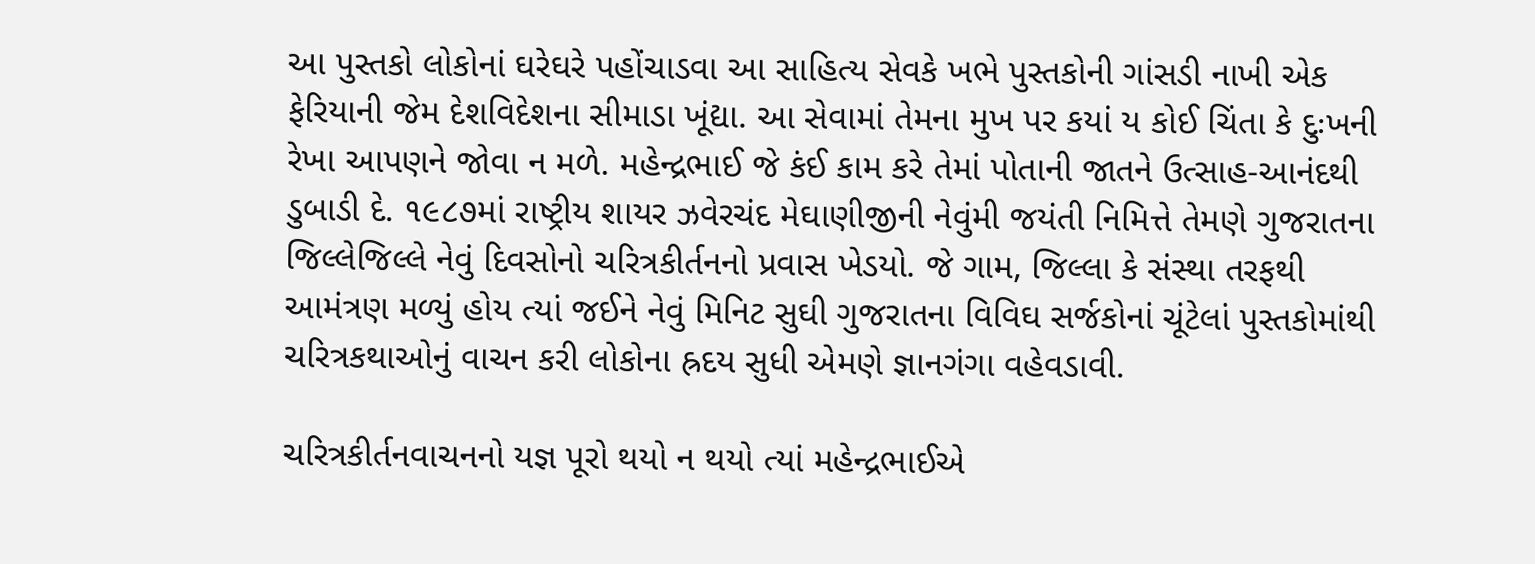આ પુસ્તકો લોકોનાં ઘરેઘરે પહોંચાડવા આ સાહિત્ય સેવકે ખભે પુસ્તકોની ગાંસડી નાખી એક ફેરિયાની જેમ દેશવિદેશના સીમાડા ખૂંદ્યા. આ સેવામાં તેમના મુખ પર કયાં ય કોઈ ચિંતા કે દુઃખની રેખા આપણને જોવા ન મળે. મહેન્દ્રભાઈ જે કંઈ કામ કરે તેમાં પોતાની જાતને ઉત્સાહ-આનંદથી ડુબાડી દે. ૧૯૮૭માં રાષ્ટ્રીય શાયર ઝવેરચંદ મેઘાણીજીની નેવુંમી જયંતી નિમિત્તે તેમણે ગુજરાતના જિલ્લેજિલ્લે નેવું દિવસોનો ચરિત્રકીર્તનનો પ્રવાસ ખેડયો. જે ગામ, જિલ્લા કે સંસ્થા તરફથી આમંત્રણ મળ્યું હોય ત્યાં જઈને નેવું મિનિટ સુઘી ગુજરાતના વિવિઘ સર્જકોનાં ચૂંટેલાં પુસ્તકોમાંથી ચરિત્રકથાઓનું વાચન કરી લોકોના હ્રદય સુધી એમણે જ્ઞાનગંગા વહેવડાવી.

ચરિત્રકીર્તનવાચનનો યજ્ઞ પૂરો થયો ન થયો ત્યાં મહેન્દ્રભાઈએ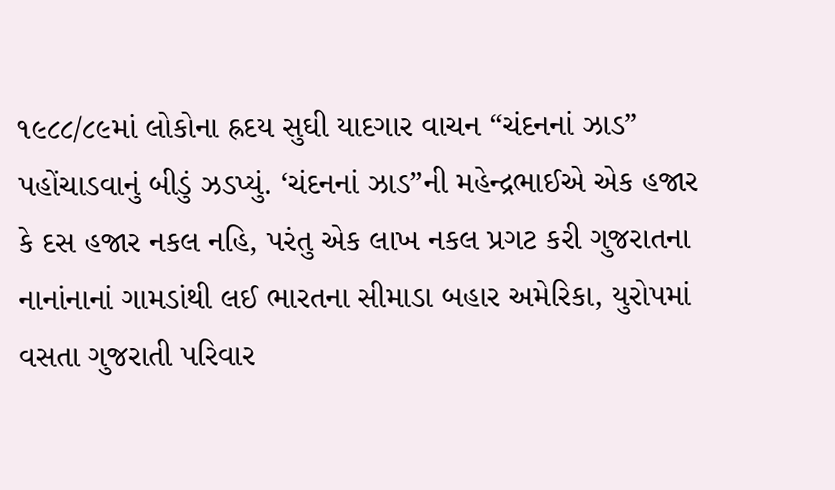૧૯૮૮/૮૯માં લોકોના હ્રદય સુઘી યાદગાર વાચન “ચંદનનાં ઝાડ” પહોંચાડવાનું બીડું ઝડપ્યું. ‘ચંદનનાં ઝાડ”ની મહેન્દ્રભાઈએ એક હજાર કે દસ હજાર નકલ નહિ, પરંતુ એક લાખ નકલ પ્રગટ કરી ગુજરાતના નાનાંનાનાં ગામડાંથી લઈ ભારતના સીમાડા બહાર અમેરિકા, યુરોપમાં વસતા ગુજરાતી પરિવાર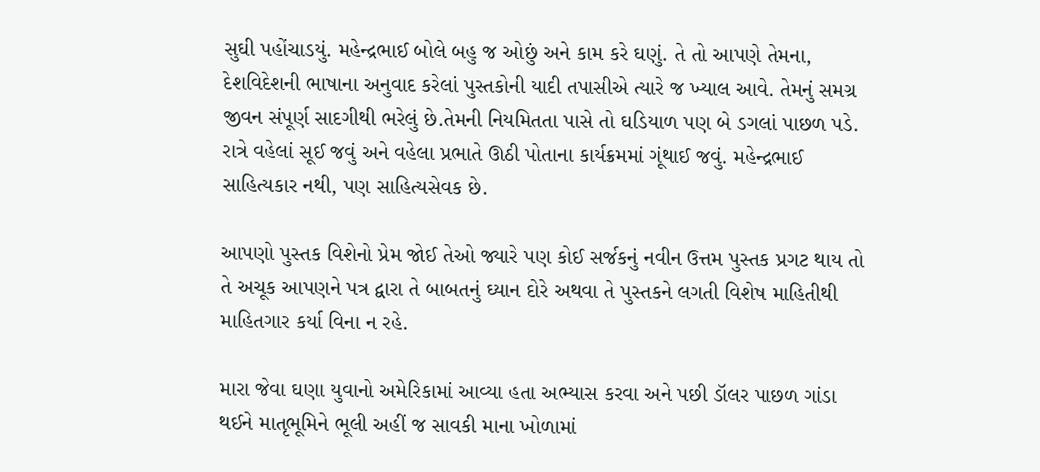સુઘી પહોંચાડયું. મહેન્દ્રભાઈ બોલે બહુ જ ઓછું અને કામ કરે ઘણું. તે તો આપણે તેમના, દેશવિદેશની ભાષાના અનુવાદ કરેલાં પુસ્તકોની યાદી તપાસીએ ત્યારે જ ખ્યાલ આવે. તેમનું સમગ્ર જીવન સંપૂર્ણ સાદગીથી ભરેલું છે.તેમની નિયમિતતા પાસે તો ઘડિયાળ પણ બે ડગલાં પાછળ પડે. રાત્રે વહેલાં સૂઈ જવું અને વહેલા પ્રભાતે ઊઠી પોતાના કાર્યક્રમમાં ગૂંથાઈ જવું. મહેન્દ્રભાઈ સાહિત્યકાર નથી, પણ સાહિત્યસેવક છે.

આપણો પુસ્તક વિશેનો પ્રેમ જોઈ તેઓ જ્યારે પણ કોઈ સર્જકનું નવીન ઉત્તમ પુસ્તક પ્રગટ થાય તો તે અચૂક આપણને પત્ર દ્વારા તે બાબતનું ઘ્યાન દોરે અથવા તે પુસ્તકને લગતી વિશેષ માહિતીથી માહિતગાર કર્યા વિના ન રહે.

મારા જેવા ઘણા યુવાનો અમેરિકામાં આવ્યા હતા અભ્યાસ કરવા અને પછી ડૉલર પાછળ ગાંડા થઈને માતૃભૂમિને ભૂલી અહીં જ સાવકી માના ખોળામાં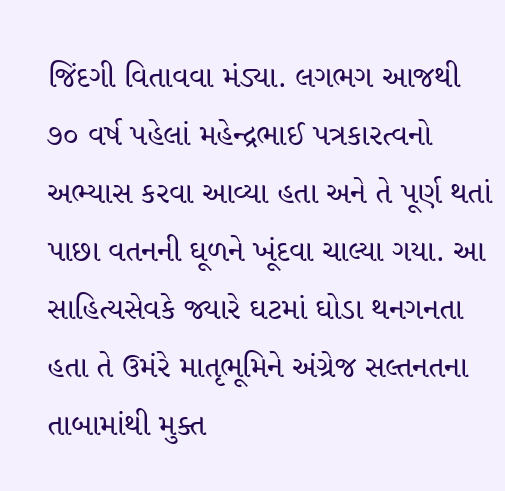જિંદગી વિતાવવા મંડ્યા. લગભગ આજથી ૭૦ વર્ષ પહેલાં મહેન્દ્રભાઈ પત્રકારત્વનો અભ્યાસ કરવા આવ્યા હતા અને તે પૂર્ણ થતાં પાછા વતનની ઘૂળને ખૂંદવા ચાલ્યા ગયા. આ સાહિત્યસેવકે જ્યારે ઘટમાં ઘોડા થનગનતા હતા તે ઉમંરે માતૃભૂમિને અંગ્રેજ સલ્તનતના તાબામાંથી મુક્ત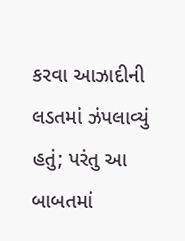કરવા આઝાદીની લડતમાં ઝંપલાવ્યું હતું; પરંતુ આ બાબતમાં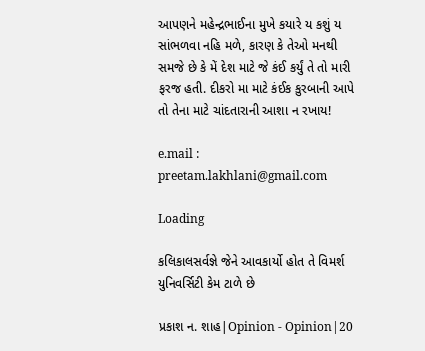આપણને મહેન્દ્રભાઈના મુખે કયારે ય કશું ય સાંભળવા નહિ મળે, કારણ કે તેઓ મનથી સમજે છે કે મેં દેશ માટે જે કંઈ કર્યું તે તો મારી ફરજ હતી. દીકરો મા માટે કંઈક કુરબાની આપે તો તેના માટે ચાંદતારાની આશા ન રખાય!

e.mail : preetam.lakhlani@gmail.com

Loading

કલિકાલસર્વજ્ઞે જેને આવકાર્યો હોત તે વિમર્શ યુનિવર્સિટી કેમ ટાળે છે

પ્રકાશ ન. શાહ|Opinion - Opinion|20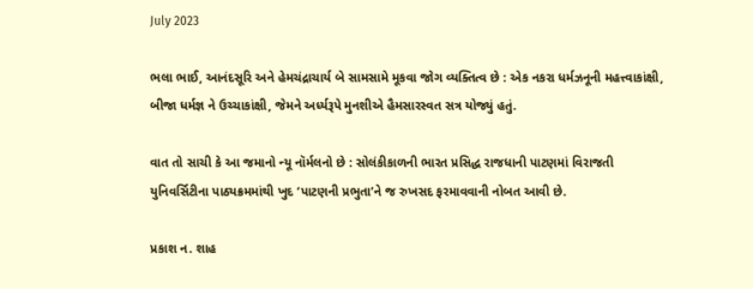July 2023

ભલા ભાઈ, આનંદસૂરિ અને હેમચંદ્રાચાર્ય બે સામસામે મૂકવા જોગ વ્યક્તિત્વ છે : એક નકરા ધર્મઝનૂની મહત્ત્વાકાંક્ષી, બીજા ધર્મજ્ઞ ને ઉચ્ચાકાંક્ષી, જેમને અર્ધ્યરૂપે મુનશીએ હૈમસારસ્વત સત્ર યોજ્યું હતું.

વાત તો સાચી કે આ જમાનો ન્યૂ નૉર્મલનો છે : સોલંકીકાળની ભારત પ્રસિદ્ધ રાજધાની પાટણમાં વિરાજતી યુનિવર્સિટીના પાઠ્યક્રમમાંથી ખુદ ‘પાટણની પ્રભુતા’ને જ રુખસદ ફરમાવવાની નોબત આવી છે.

પ્રકાશ ન. શાહ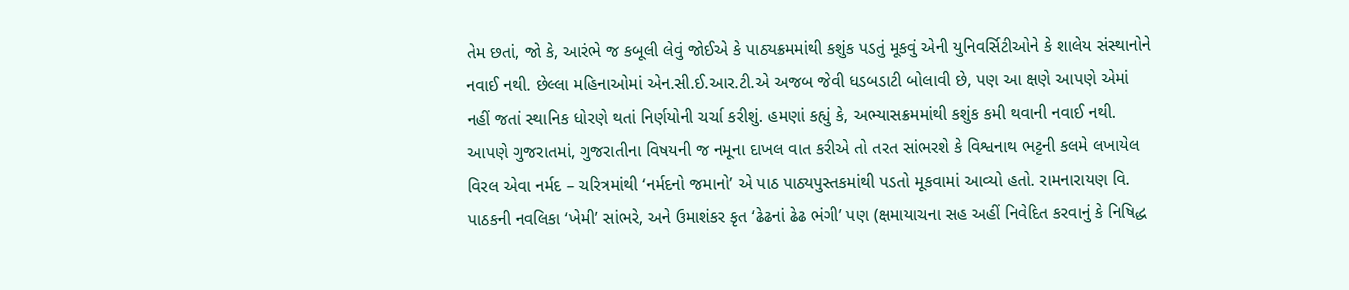તેમ છતાં, જો કે, આરંભે જ કબૂલી લેવું જોઈએ કે પાઠ્યક્રમમાંથી કશુંક પડતું મૂકવું એની યુનિવર્સિટીઓને કે શાલેય સંસ્થાનોને નવાઈ નથી. છેલ્લા મહિનાઓમાં એન.સી.ઈ.આર.ટી.એ અજબ જેવી ધડબડાટી બોલાવી છે, પણ આ ક્ષણે આપણે એમાં નહીં જતાં સ્થાનિક ધોરણે થતાં નિર્ણયોની ચર્ચા કરીશું. હમણાં કહ્યું કે, અભ્યાસક્રમમાંથી કશુંક કમી થવાની નવાઈ નથી. આપણે ગુજરાતમાં, ગુજરાતીના વિષયની જ નમૂના દાખલ વાત કરીએ તો તરત સાંભરશે કે વિશ્વનાથ ભટ્ટની કલમે લખાયેલ વિરલ એવા નર્મદ – ચરિત્રમાંથી ‘નર્મદનો જમાનો’ એ પાઠ પાઠ્યપુસ્તકમાંથી પડતો મૂકવામાં આવ્યો હતો. રામનારાયણ વિ. પાઠકની નવલિકા ‘ખેમી’ સાંભરે, અને ઉમાશંકર કૃત ‘ઢેઢનાં ઢેઢ ભંગી’ પણ (ક્ષમાયાચના સહ અહીં નિવેદિત કરવાનું કે નિષિદ્ધ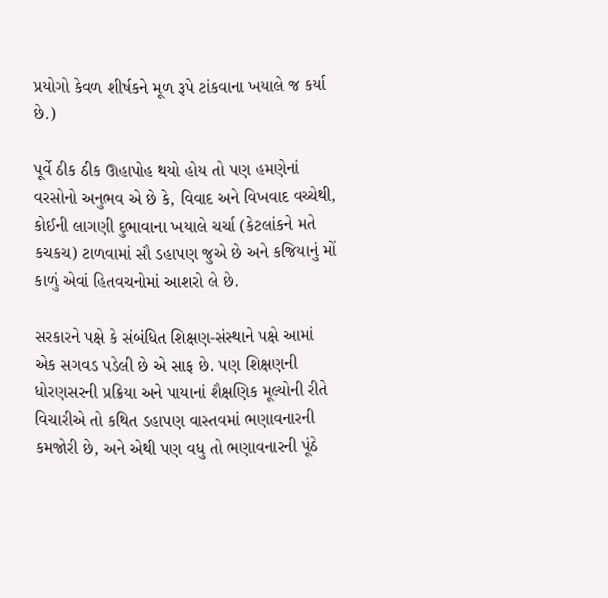પ્રયોગો કેવળ શીર્ષકને મૂળ રૂપે ટાંકવાના ખયાલે જ કર્યા છે.)

પૂર્વે ઠીક ઠીક ઊહાપોહ થયો હોય તો પણ હમણેનાં વરસોનો અનુભવ એ છે કે, વિવાદ અને વિખવાદ વચ્ચેથી, કોઈની લાગણી દુભાવાના ખયાલે ચર્ચા (કેટલાંકને મતે કચકચ) ટાળવામાં સૌ ડહાપણ જુએ છે અને કજિયાનું મોં કાળું એવાં હિતવચનોમાં આશરો લે છે.

સરકારને પક્ષે કે સંબંધિત શિક્ષણ-સંસ્થાને પક્ષે આમાં એક સગવડ પડેલી છે એ સાફ છે. પણ શિક્ષણની ધોરણસરની પ્રક્રિયા અને પાયાનાં શૈક્ષણિક મૂલ્યોની રીતે વિચારીએ તો કથિત ડહાપણ વાસ્તવમાં ભણાવનારની કમજોરી છે, અને એથી પણ વધુ તો ભણાવનારની પૂંઠે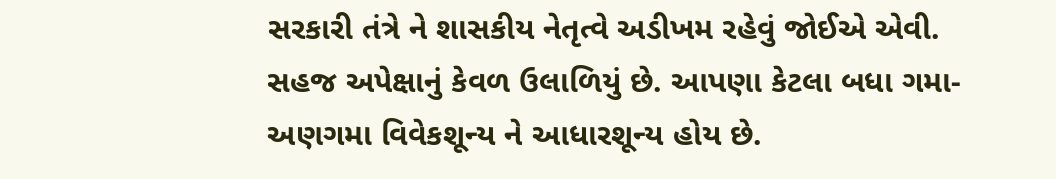સરકારી તંત્રે ને શાસકીય નેતૃત્વે અડીખમ રહેવું જોઈએ એવી. સહજ અપેક્ષાનું કેવળ ઉલાળિયું છે. આપણા કેટલા બધા ગમા-અણગમા વિવેકશૂન્ય ને આધારશૂન્ય હોય છે.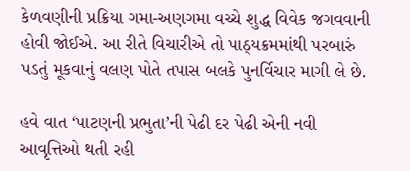કેળવણીની પ્રક્રિયા ગમા-અણગમા વચ્ચે શુદ્ધ વિવેક જગવવાની હોવી જોઈએ. આ રીતે વિચારીએ તો પાઠ્યક્રમમાંથી પરબારું પડતું મૂકવાનું વલણ પોતે તપાસ બલકે પુનર્વિચાર માગી લે છે.

હવે વાત ‘પાટણની પ્રભુતા’ની પેઢી દર પેઢી એની નવી આવૃત્તિઓ થતી રહી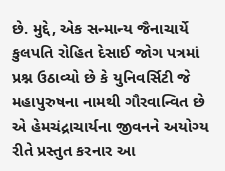છે. મુદ્દે, એક સન્માન્ય જૈનાચાર્યે કુલપતિ રોહિત દેસાઈ જોગ પત્રમાં પ્રશ્ન ઉઠાવ્યો છે કે યુનિવર્સિટી જે મહાપુરુષના નામથી ગૌરવાન્વિત છે એ હેમચંદ્રાચાર્યના જીવનને અયોગ્ય રીતે પ્રસ્તુત કરનાર આ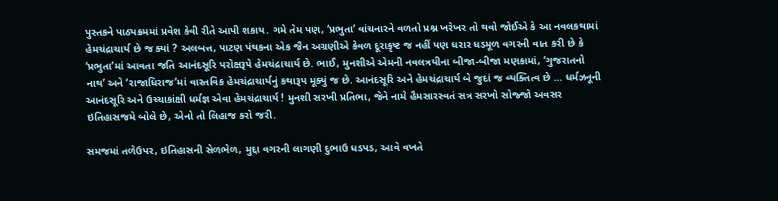પુસ્તકને પાઠ્યક્રમમાં પ્રવેશ કેવી રીતે આપી શકાય. ગમે તેમ પણ, ‘પ્રભુતા’ વાંચનારને વળતો પ્રશ્ન ખરેખર તો થવો જોઈએ કે આ નવલકથામાં હેમચંદ્રાચાર્ય છે જ ક્યાં ? અલબત્ત, પાટણ પંથકના એક જૈન અગ્રણીએ કેવળ દૂરાકૃષ્ટ જ નહીં પણ ધરાર ધડમૂળ વગરની વાત કરી છે કે ‘પ્રભુતા’માં આવતા જતિ આનંદસૂરિ પરોક્ષરૂપે હેમચંદ્રાચાર્ય છે. ભાઈ, મુનશીએ એમની નવલત્રયીના બીજા-બીજા મણકામાં, ‘ગુજરાતનો નાથ’ અને ‘રાજાધિરાજ’માં વાસ્તવિક હેમચંદ્રાચાર્યનું કથારૂપ મૂક્યું જ છે. આનંદસૂરિ અને હેમચંદ્રાચાર્ય બે જુદાં જ વ્યક્તિત્વ છે … ધર્મઝનૂની આનંદસૂરિ અને ઉચ્ચાકાંક્ષી ધર્મજ્ઞ એવા હેમચંદ્રાચાર્ય ! મુનશી સરખી પ્રતિભા, જેને નામે હૈમસારસ્વતં સત્ર સરખો સોજ્જો અવસર ઇતિહાસજમે બોલે છે, એનો તો લિહાજ કરો જરી.

સમજમાં તળેઉપર, ઇતિહાસની સેળભેળ, મુદ્દા વગરની લાગણી દુભાઉ ધડપડ, આવે વખતે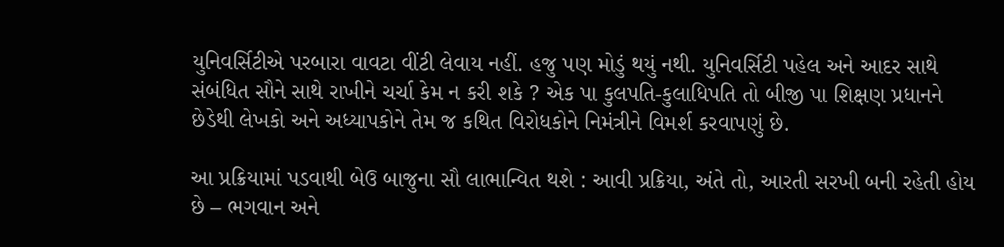યુનિવર્સિટીએ પરબારા વાવટા વીંટી લેવાય નહીં. હજુ પણ મોડું થયું નથી. યુનિવર્સિટી પહેલ અને આદર સાથે સંબંધિત સૌને સાથે રાખીને ચર્ચા કેમ ન કરી શકે ? એક પા કુલપતિ-કુલાધિપતિ તો બીજી પા શિક્ષણ પ્રધાનને છેડેથી લેખકો અને અધ્યાપકોને તેમ જ કથિત વિરોધકોને નિમંત્રીને વિમર્શ કરવાપણું છે.

આ પ્રક્રિયામાં પડવાથી બેઉ બાજુના સૌ લાભાન્વિત થશે : આવી પ્રક્રિયા, અંતે તો, આરતી સરખી બની રહેતી હોય છે – ભગવાન અને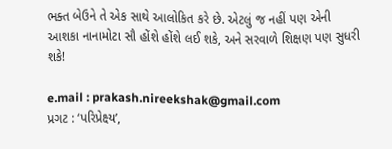ભક્ત બેઉને તે એક સાથે આલોકિત કરે છે. એટલું જ નહીં પણ એની આશકા નાનામોટા સૌ હોંશે હોંશે લઈ શકે, અને સરવાળે શિક્ષણ પણ સુધરી શકે!

e.mail : prakash.nireekshak@gmail.com
પ્રગટ : ‘પરિપ્રેક્ષ્ય’,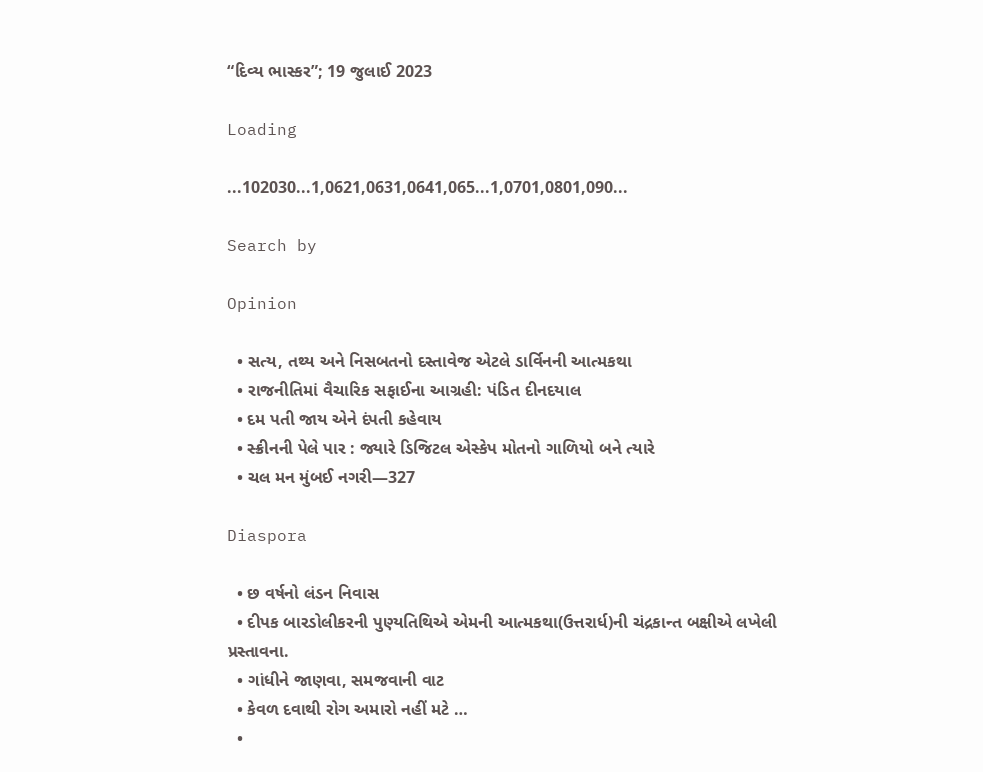“દિવ્ય ભાસ્કર”; 19 જુલાઈ 2023

Loading

...102030...1,0621,0631,0641,065...1,0701,0801,090...

Search by

Opinion

  • સત્ય, તથ્ય અને નિસબતનો દસ્તાવેજ એટલે ડાર્વિનની આત્મકથા
  • રાજનીતિમાં વૈચારિક સફાઈના આગ્રહી: પંડિત દીનદયાલ
  • દમ પતી જાય એને દંપતી કહેવાય
  • સ્ક્રીનની પેલે પાર : જ્યારે ડિજિટલ એસ્કેપ મોતનો ગાળિયો બને ત્યારે
  • ચલ મન મુંબઈ નગરી—327

Diaspora

  • છ વર્ષનો લંડન નિવાસ
  • દીપક બારડોલીકરની પુણ્યતિથિએ એમની આત્મકથા(ઉત્તરાર્ધ)ની ચંદ્રકાન્ત બક્ષીએ લખેલી પ્રસ્તાવના.
  • ગાંધીને જાણવા, સમજવાની વાટ
  • કેવળ દવાથી રોગ અમારો નહીં મટે …
  •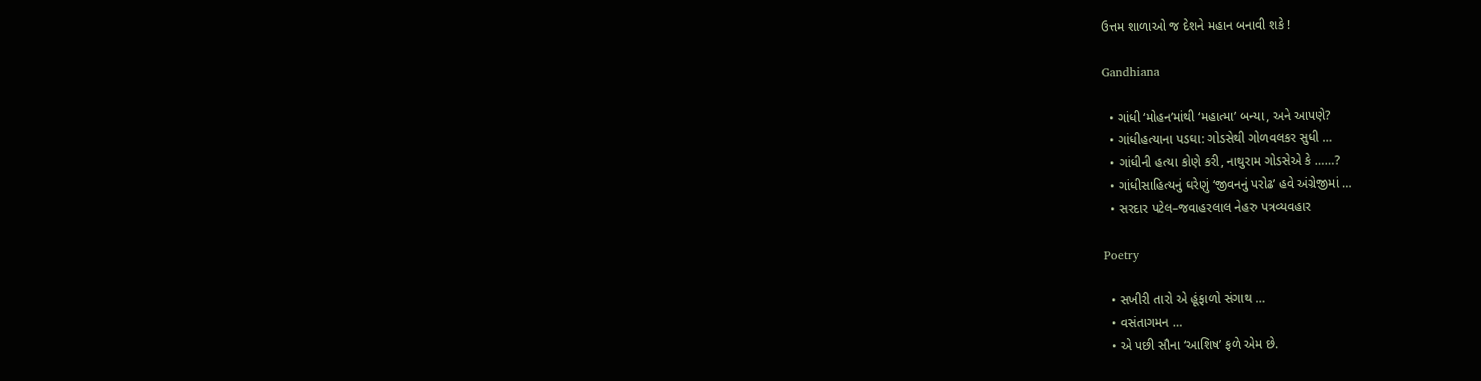ઉત્તમ શાળાઓ જ દેશને મહાન બનાવી શકે !

Gandhiana

  • ગાંધી ‘મોહન’માંથી ‘મહાત્મા’ બન્યા, અને આપણે?
  • ગાંધીહત્યાના પડઘા: ગોડસેથી ગોળવલકર સુધી …
  • ગાંધીની હત્યા કોણે કરી, નાથુરામ ગોડસેએ કે ……?
  • ગાંધીસાહિત્યનું ઘરેણું ‘જીવનનું પરોઢ’ હવે અંગ્રેજીમાં …
  • સરદાર પટેલ–જવાહરલાલ નેહરુ પત્રવ્યવહાર

Poetry

  • સખીરી તારો એ હૂંફાળો સંગાથ …
  • વસંતાગમન …
  • એ પછી સૌના ‘આશિષ’ ફળે એમ છે.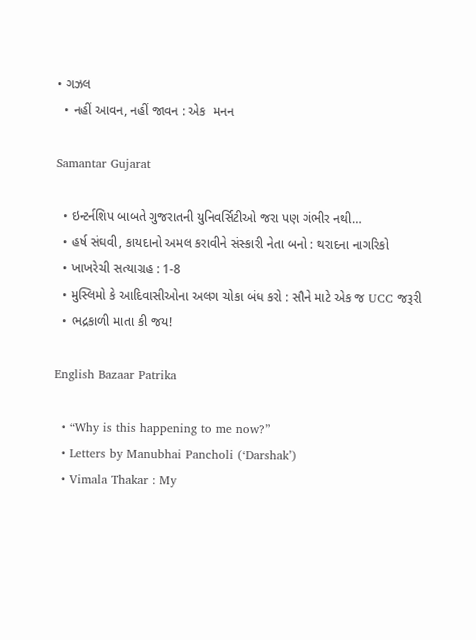• ગઝલ
  • નહીં આવન, નહીં જાવન : એક  મનન

Samantar Gujarat

  • ઇન્ટર્નશિપ બાબતે ગુજરાતની યુનિવર્સિટીઓ જરા પણ ગંભીર નથી…
  • હર્ષ સંઘવી, કાયદાનો અમલ કરાવીને સંસ્કારી નેતા બનો : થરાદના નાગરિકો
  • ખાખરેચી સત્યાગ્રહ : 1-8
  • મુસ્લિમો કે આદિવાસીઓના અલગ ચોકા બંધ કરો : સૌને માટે એક જ UCC જરૂરી
  • ભદ્રકાળી માતા કી જય!

English Bazaar Patrika

  • “Why is this happening to me now?”
  • Letters by Manubhai Pancholi (‘Darshak’)
  • Vimala Thakar : My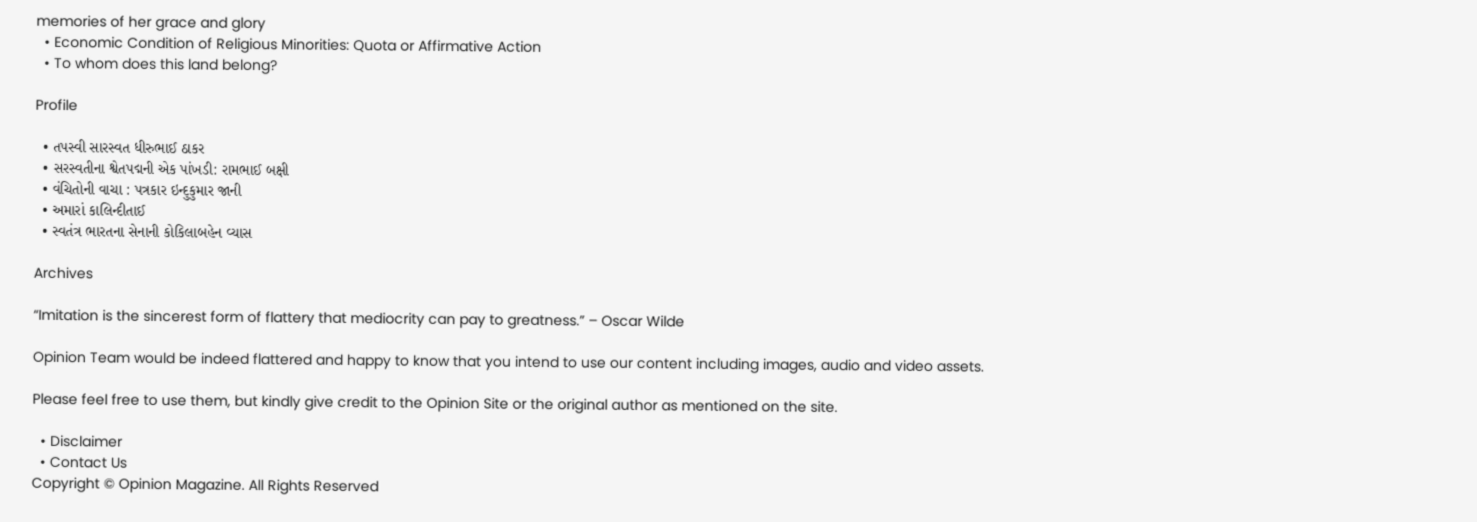memories of her grace and glory
  • Economic Condition of Religious Minorities: Quota or Affirmative Action
  • To whom does this land belong?

Profile

  • તપસ્વી સારસ્વત ધીરુભાઈ ઠાકર
  • સરસ્વતીના શ્વેતપદ્મની એક પાંખડી: રામભાઈ બક્ષી
  • વંચિતોની વાચા : પત્રકાર ઇન્દુકુમાર જાની
  • અમારાં કાલિન્દીતાઈ
  • સ્વતંત્ર ભારતના સેનાની કોકિલાબહેન વ્યાસ

Archives

“Imitation is the sincerest form of flattery that mediocrity can pay to greatness.” – Oscar Wilde

Opinion Team would be indeed flattered and happy to know that you intend to use our content including images, audio and video assets.

Please feel free to use them, but kindly give credit to the Opinion Site or the original author as mentioned on the site.

  • Disclaimer
  • Contact Us
Copyright © Opinion Magazine. All Rights Reserved